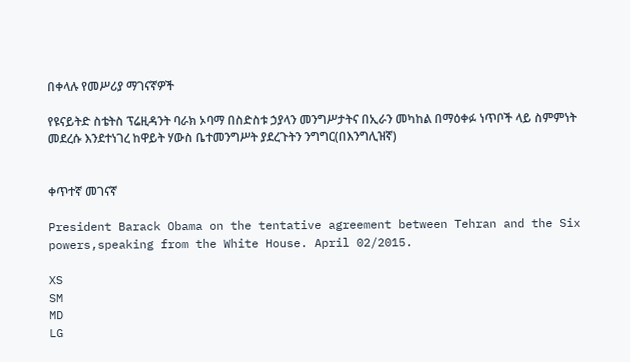በቀላሉ የመሥሪያ ማገናኛዎች

የዩናይትድ ስቴትስ ፕሬዚዳንት ባራክ ኦባማ በስድስቱ ኃያላን መንግሥታትና በኢራን መካከል በማዕቀፉ ነጥቦች ላይ ስምምነት መደረሱ እንደተነገረ ከዋይት ሃውስ ቤተመንግሥት ያደረጉትን ንግግር(በእንግሊዝኛ)


ቀጥተኛ መገናኛ

President Barack Obama on the tentative agreement between Tehran and the Six powers,speaking from the White House. April 02/2015.

XS
SM
MD
LG